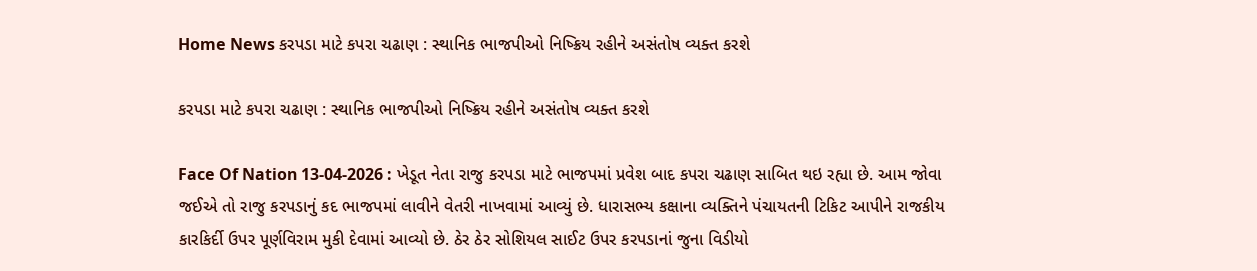Home News કરપડા માટે કપરા ચઢાણ : સ્થાનિક ભાજપીઓ નિષ્ક્રિય રહીને અસંતોષ વ્યક્ત કરશે

કરપડા માટે કપરા ચઢાણ : સ્થાનિક ભાજપીઓ નિષ્ક્રિય રહીને અસંતોષ વ્યક્ત કરશે

Face Of Nation 13-04-2026 : ખેડૂત નેતા રાજુ કરપડા માટે ભાજપમાં પ્રવેશ બાદ કપરા ચઢાણ સાબિત થઇ રહ્યા છે. આમ જોવા જઈએ તો રાજુ કરપડાનું કદ ભાજપમાં લાવીને વેતરી નાખવામાં આવ્યું છે. ધારાસભ્ય કક્ષાના વ્યક્તિને પંચાયતની ટિકિટ આપીને રાજકીય કારકિર્દી ઉપર પૂર્ણવિરામ મુકી દેવામાં આવ્યો છે. ઠેર ઠેર સોશિયલ સાઈટ ઉપર કરપડાનાં જુના વિડીયો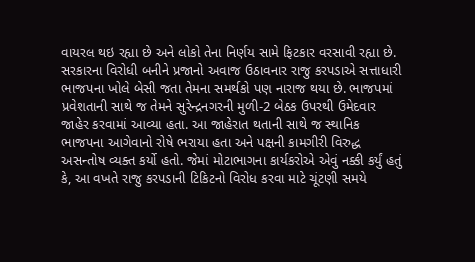વાયરલ થઇ રહ્યા છે અને લોકો તેના નિર્ણય સામે ફિટકાર વરસાવી રહ્યા છે. સરકારના વિરોધી બનીને પ્રજાનો અવાજ ઉઠાવનાર રાજુ કરપડાએ સત્તાધારી ભાજપના ખોલે બેસી જતા તેમના સમર્થકો પણ નારાજ થયા છે. ભાજપમાં પ્રવેશતાની સાથે જ તેમને સુરેન્દ્રનગરની મુળી-2 બેઠક ઉપરથી ઉમેદવાર જાહેર કરવામાં આવ્યા હતા. આ જાહેરાત થતાની સાથે જ સ્થાનિક ભાજપના આગેવાનો રોષે ભરાયા હતા અને પક્ષની કામગીરી વિરુદ્ધ અસન્તોષ વ્યક્ત કર્યો હતો. જેમાં મોટાભાગના કાર્યકરોએ એવું નક્કી કર્યું હતું કે, આ વખતે રાજુ કરપડાની ટિકિટનો વિરોધ કરવા માટે ચૂંટણી સમયે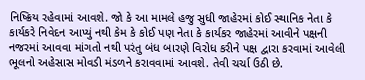નિષ્ક્રિય રહેવામાં આવશે. જો કે આ મામલે હજુ સુધી જાહેરમાં કોઈ સ્થાનિક નેતા કે કાર્યકરે નિવેદન આપ્યું નથી કેમ કે કોઈ પણ નેતા કે કાર્યકર જાહેરમાં આવીને પક્ષની નજરમાં આવવા માંગતો નથી પરંતુ બંધ બારણે વિરોધ કરીને પક્ષ દ્વારા કરવામાં આવેલી ભૂલનો અહેસાસ મોવડી મંડળને કરાવવામાં આવશે. તેવી ચર્ચા ઉઠી છે.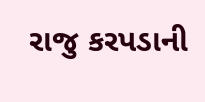રાજુ કરપડાની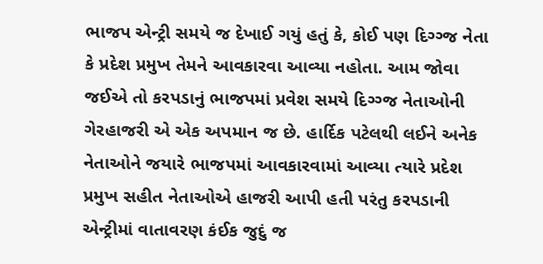ભાજપ એન્ટ્રી સમયે જ દેખાઈ ગયું હતું કે, કોઈ પણ દિગ્ગ્જ નેતા કે પ્રદેશ પ્રમુખ તેમને આવકારવા આવ્યા નહોતા. આમ જોવા જઈએ તો કરપડાનું ભાજપમાં પ્રવેશ સમયે દિગ્ગ્જ નેતાઓની ગેરહાજરી એ એક અપમાન જ છે. હાર્દિક પટેલથી લઈને અનેક નેતાઓને જયારે ભાજપમાં આવકારવામાં આવ્યા ત્યારે પ્રદેશ પ્રમુખ સહીત નેતાઓએ હાજરી આપી હતી પરંતુ કરપડાની એન્ટ્રીમાં વાતાવરણ કંઈક જુદું જ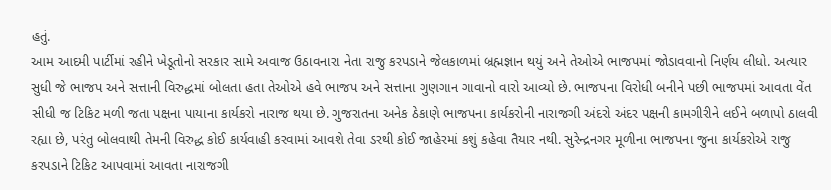હતું.
આમ આદમી પાર્ટીમાં રહીને ખેડૂતોનો સરકાર સામે અવાજ ઉઠાવનારા નેતા રાજુ કરપડાને જેલકાળમાં બ્રહ્મજ્ઞાન થયું અને તેઓએ ભાજપમાં જોડાવવાનો નિર્ણય લીધો. અત્યાર સુધી જે ભાજપ અને સત્તાની વિરુદ્ધમાં બોલતા હતા તેઓએ હવે ભાજપ અને સત્તાના ગુણગાન ગાવાનો વારો આવ્યો છે. ભાજપના વિરોધી બનીને પછી ભાજપમાં આવતા વેંત સીધી જ ટિકિટ મળી જતા પક્ષના પાયાના કાર્યકરો નારાજ થયા છે. ગુજરાતના અનેક ઠેકાણે ભાજપના કાર્યકરોની નારાજગી અંદરો અંદર પક્ષની કામગીરીને લઈને બળાપો ઠાલવી રહ્યા છે, પરંતુ બોલવાથી તેમની વિરુદ્ધ કોઈ કાર્યવાહી કરવામાં આવશે તેવા ડરથી કોઈ જાહેરમાં કશું કહેવા તૈયાર નથી. સુરેન્દ્રનગર મૂળીના ભાજપના જુના કાર્યકરોએ રાજુ કરપડાને ટિકિટ આપવામાં આવતા નારાજગી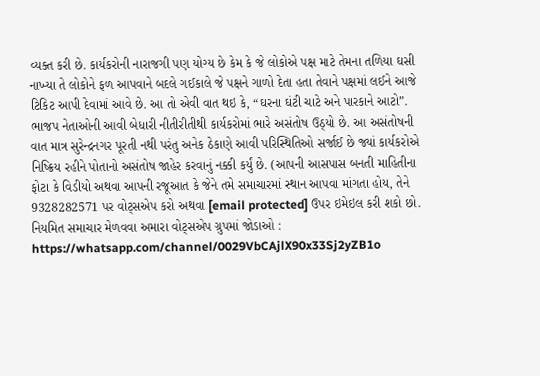વ્યક્ત કરી છે. કાર્યકરોની નારાજગી પણ યોગ્ય છે કેમ કે જે લોકોએ પક્ષ માટે તેમના તળિયા ઘસી નાખ્યા તે લોકોને ફળ આપવાને બદલે ગઈકાલે જે પક્ષને ગાળો દેતા હતા તેવાને પક્ષમાં લઈને આજે ટિકિટ આપી દેવામાં આવે છે. આ તો એવી વાત થઇ કે, “ઘરના ઘંટી ચાટે અને પારકાને આટો”. ભાજપ નેતાઓની આવી બેધારી નીતીરીતીથી કાર્યકરોમાં ભારે અસંતોષ ઉઠ્યો છે. આ અસંતોષની વાત માત્ર સુરેન્દ્રનગર પૂરતી નથી પરંતુ અનેક ઠેકાણે આવી પરિસ્થિતિઓ સર્જાઈ છે જ્યાં કાર્યકરોએ નિષ્ક્રિય રહીને પોતાનો અસંતોષ જાહેર કરવાનું નક્કી કર્યું છે. (આપની આસપાસ બનતી માહિતીના ફોટા કે વિડીયો અથવા આપની રજૂઆત કે જેને તમે સમાચારમાં સ્થાન આપવા માંગતા હોય, તેને 9328282571 પર વોટ્સએપ કરો અથવા [email protected] ઉપર ઇમેઇલ કરી શકો છો. નિયમિત સમાચાર મેળવવા અમારા વોટ્સએપ ગ્રુપમાં જોડાઓ : https://whatsapp.com/channel/0029VbCAjlX90x33Sj2yZB1o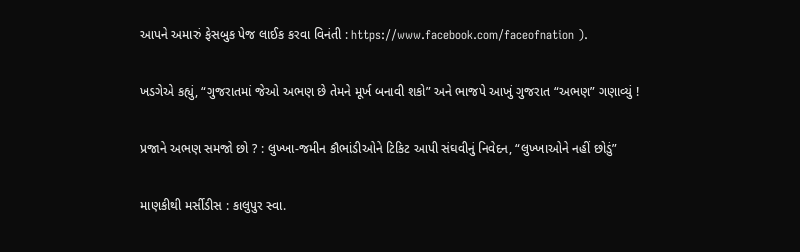આપને અમારું ફેસબુક પેજ લાઈક કરવા વિનંતી : https://www.facebook.com/faceofnation ).

ખડગેએ કહ્યું, “ગુજરાતમાં જેઓ અભણ છે તેમને મૂર્ખ બનાવી શકો” અને ભાજપે આખું ગુજરાત “અભણ” ગણાવ્યું !

પ્રજાને અભણ સમજો છો ? : લુખ્ખા-જમીન કૌભાંડીઓને ટિકિટ આપી સંઘવીનું નિવેદન, “લુખ્ખાઓને નહીં છોડું”

માણકીથી મર્સીડીસ : કાલુપુર સ્વા.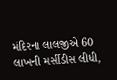મંદિરના લાલજીએ 60 લાખની મર્સીડીસ લીધી,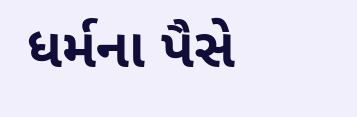ધર્મના પૈસે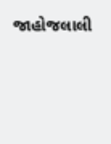જાહોજલાલી